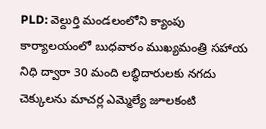PLD: వెల్దుర్తి మండలంలోని క్యాంపు కార్యాలయంలో బుధవారం ముఖ్యమంత్రి సహాయ నిధి ద్వారా 30 మంది లబ్ధిదారులకు నగదు చెక్కులను మాచర్ల ఎమ్మెల్యే జూలకంటి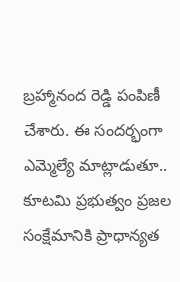బ్రహ్మానంద రెడ్డి పంపిణీ చేశారు. ఈ సందర్భంగా ఎమ్మెల్యే మాట్లాడుతూ.. కూటమి ప్రభుత్వం ప్రజల సంక్షేమానికి ప్రాధాన్యత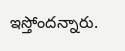ఇస్తోందన్నారు.